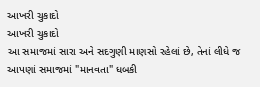આખરી ચુકાદો
આખરી ચુકાદો
આ સમાજમાં સારા અને સદગુણી માણસો રહેલાં છે, તેનાં લીધે જ આપણાં સમાજમાં "માનવતા" ધબકી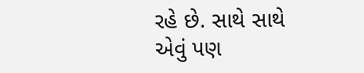રહે છે. સાથે સાથે એવું પણ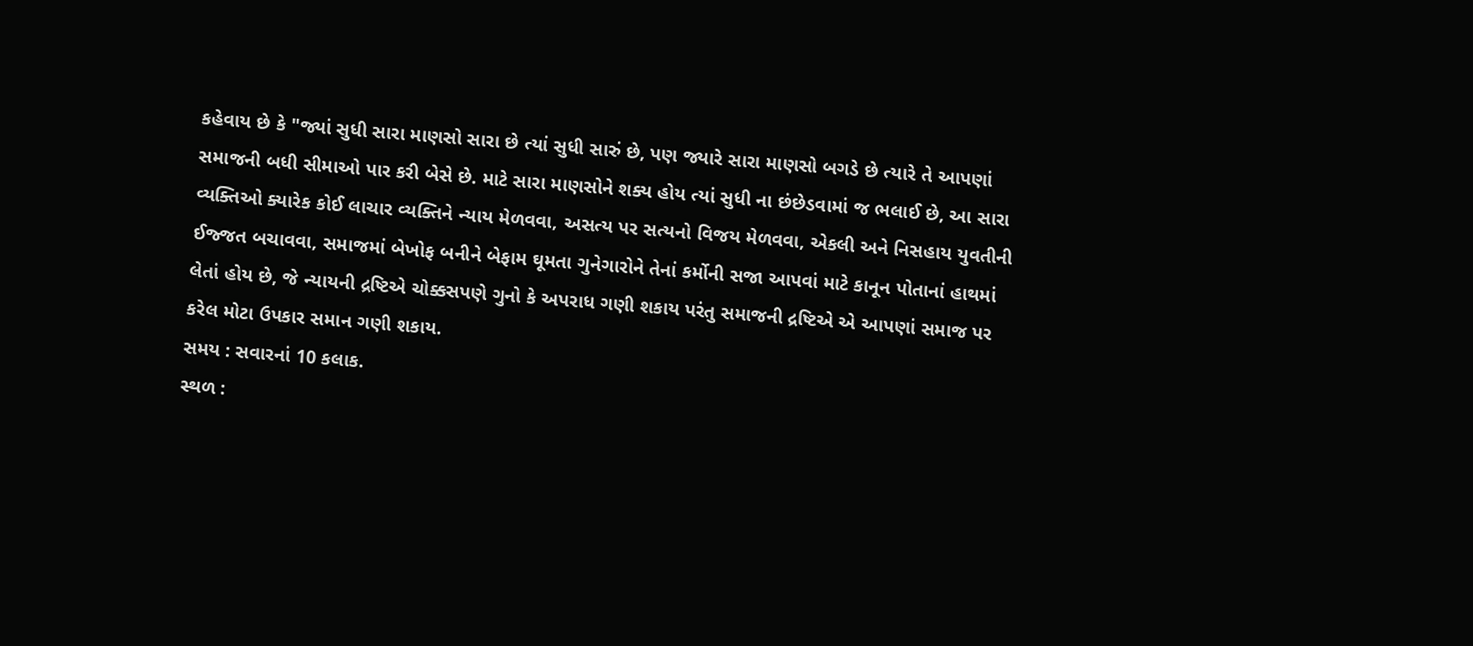કહેવાય છે કે "જ્યાં સુધી સારા માણસો સારા છે ત્યાં સુધી સારું છે, પણ જ્યારે સારા માણસો બગડે છે ત્યારે તે આપણાં સમાજની બધી સીમાઓ પાર કરી બેસે છે. માટે સારા માણસોને શક્ય હોય ત્યાં સુધી ના છંછેડવામાં જ ભલાઈ છે, આ સારા વ્યક્તિઓ ક્યારેક કોઈ લાચાર વ્યક્તિને ન્યાય મેળવવા, અસત્ય પર સત્યનો વિજય મેળવવા, એકલી અને નિસહાય યુવતીની ઈજ્જત બચાવવા, સમાજમાં બેખોફ બનીને બેફામ ઘૂમતા ગુનેગારોને તેનાં કર્મોની સજા આપવાં માટે કાનૂન પોતાનાં હાથમાં લેતાં હોય છે, જે ન્યાયની દ્રષ્ટિએ ચોક્કસપણે ગુનો કે અપરાધ ગણી શકાય પરંતુ સમાજની દ્રષ્ટિએ એ આપણાં સમાજ પર કરેલ મોટા ઉપકાર સમાન ગણી શકાય.
સમય : સવારનાં 10 કલાક.
સ્થળ :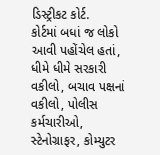ડિસ્ટ્રીકટ કોર્ટ.
કોર્ટમાં બધાં જ લોકો આવી પહોંચેલ હતાં, ધીમે ધીમે સરકારી વકીલો, બચાવ પક્ષનાં વકીલો, પોલીસ કર્મચારીઓ, સ્ટેનોગ્રાફર, કોમ્યુટર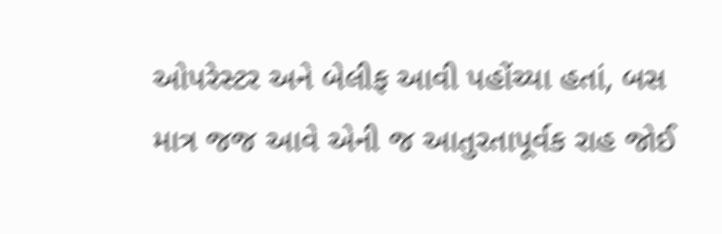ઓપરેસ્ટર અને બેલીફ આવી પહોંચ્યા હતાં, બસ માત્ર જજ આવે એની જ આતુરતાપૂર્વક રાહ જોઈ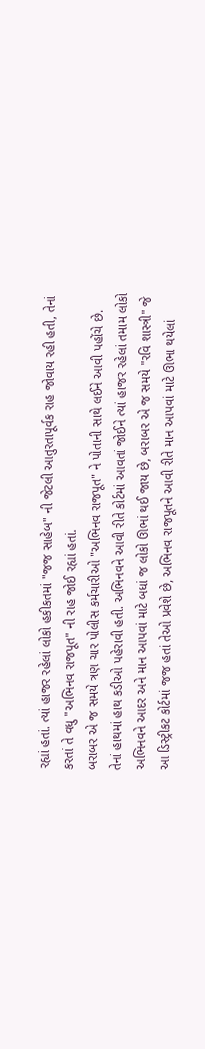રહ્યાં હતાં. ત્યાં હાજર રહેલાં લોકો હકીકતમાં "જજ સાહેબ" ની જેટલી આતુરતાપૂર્વક રાહ જોવાય રહી હતી, તેનાં કરતાં તે વધુ "અભિનવ રાજપૂત" ની રાહ જોઈ રહ્યાં હતાં.
બરાબર એ જ સમયે ત્રણ ચાર પોલીસ કર્મચારીઓ "અભિનવ રાજપૂત" ને પોતાની સાથે લઈને આવી પહોંચે છે. તેનાં હાથમાં હાથ કડીઓ પહેરાવી હતી. અભિનવને આવી રીતે કોર્ટમાં આવતાં જોઈને ત્યાં હાજર રહેલાં તમામ લોકો અભિનવને આદર અને માન આપવાં માટે બધાં જ લોકો ઊભાં થઈ જાય છે, બરાબર એ જ સમયે "રવિ શાસ્ત્રી" જે આ ડિસ્ટ્રીકટ કોર્ટમાં જજ હતાં તેઓ પ્રવેશે છે, અભિનવ રાજપૂતને આવી રીતે માન આપવાં માટે ઊભા થયેલાં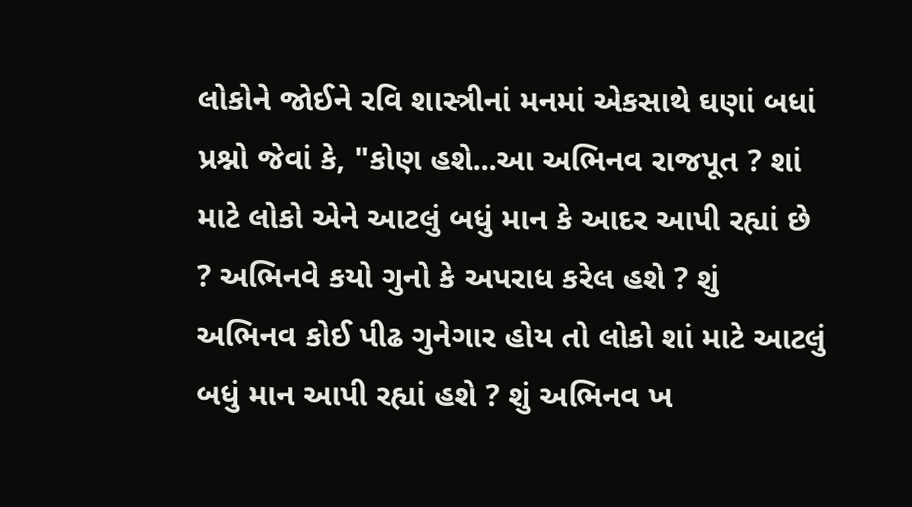લોકોને જોઈને રવિ શાસ્ત્રીનાં મનમાં એકસાથે ઘણાં બધાં પ્રશ્નો જેવાં કે, "કોણ હશે...આ અભિનવ રાજપૂત ? શાં માટે લોકો એને આટલું બધું માન કે આદર આપી રહ્યાં છે ? અભિનવે કયો ગુનો કે અપરાધ કરેલ હશે ? શું અભિનવ કોઈ પીઢ ગુનેગાર હોય તો લોકો શાં માટે આટલું બધું માન આપી રહ્યાં હશે ? શું અભિનવ ખ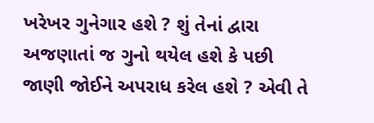ખરેખર ગુનેગાર હશે ? શું તેનાં દ્વારા અજણાતાં જ ગુનો થયેલ હશે કે પછી જાણી જોઈને અપરાધ કરેલ હશે ? એવી તે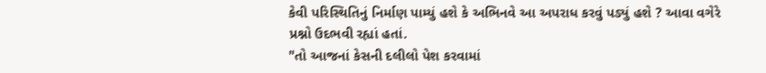કેવી પરિસ્થિતિનું નિર્માણ પામ્યું હશે કે અભિનવે આ અપરાધ કરવું પડ્યું હશે ? આવા વગેરે પ્રશ્નો ઉદભવી રહ્યાં હતાં.
"તો આજનાં કેસની દલીલો પેશ કરવામાં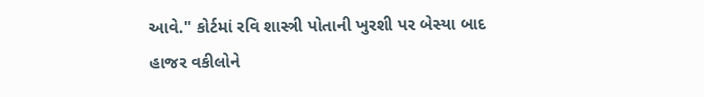આવે." કોર્ટમાં રવિ શાસ્ત્રી પોતાની ખુરશી પર બેસ્યા બાદ હાજર વકીલોને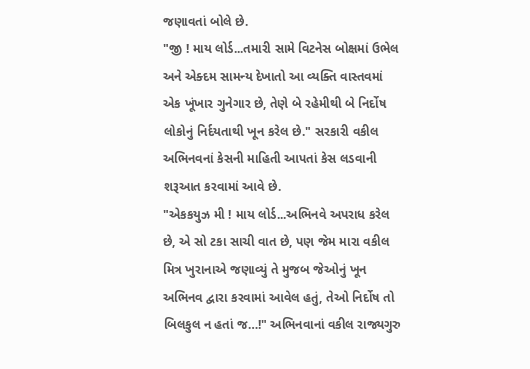જણાવતાં બોલે છે.
"જી ! માય લોર્ડ...તમારી સામે વિટનેસ બોક્ષમાં ઉભેલ અને એક્દમ સામન્ય દેખાતો આ વ્યક્તિ વાસ્તવમાં એક ખૂંખાર ગુનેગાર છે, તેણે બે રહેમીથી બે નિર્દોષ લોકોનું નિર્દયતાથી ખૂન કરેલ છે." સરકારી વકીલ અભિનવનાં કેસની માહિતી આપતાં કેસ લડવાની શરૂઆત કરવામાં આવે છે.
"એકકયુઝ મી ! માય લોર્ડ...અભિનવે અપરાધ કરેલ છે, એ સો ટકા સાચી વાત છે, પણ જેમ મારા વકીલ મિત્ર ખુરાનાએ જણાવ્યું તે મુજબ જેઓનું ખૂન અભિનવ દ્વારા કરવામાં આવેલ હતું, તેઓ નિર્દોષ તો બિલકુલ ન હતાં જ…!" અભિનવાનાં વકીલ રાજ્યગુરુ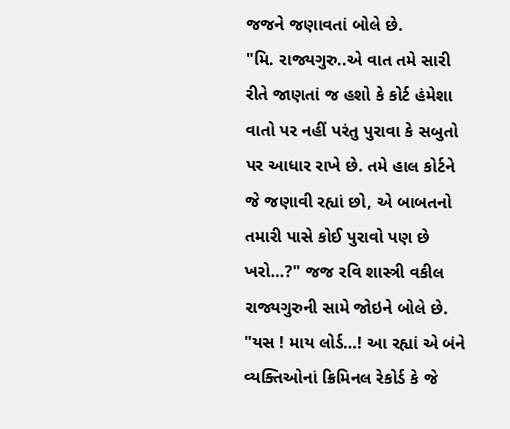જજને જણાવતાં બોલે છે.
"મિ. રાજ્યગુરુ..એ વાત તમે સારી રીતે જાણતાં જ હશો કે કોર્ટ હંમેશા વાતો પર નહીં પરંતુ પુરાવા કે સબુતો પર આધાર રાખે છે. તમે હાલ કોર્ટને જે જણાવી રહ્યાં છો, એ બાબતનો તમારી પાસે કોઈ પુરાવો પણ છે ખરો…?" જજ રવિ શાસ્ત્રી વકીલ રાજ્યગુરુની સામે જોઇને બોલે છે.
"યસ ! માય લોર્ડ…! આ રહ્યાં એ બંને વ્યક્તિઓનાં ક્રિમિનલ રેકોર્ડ કે જે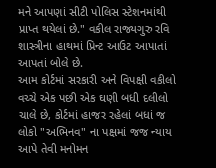મને આપણાં સીટી પોલિસ સ્ટેશનમાંથી પ્રાપ્ત થયેલાં છે." વકીલ રાજ્યગુરુ રવિ શાસ્ત્રીના હાથમાં પ્રિન્ટ આઉટ આપાતાં આપતાં બોલે છે.
આમ કોર્ટમાં સરકારી અને વિપક્ષી વકીલો વચ્ચે એક પછી એક ઘણી બધી દલીલો ચાલે છે, કોર્ટમાં હાજર રહેલાં બધાં જ લોકો "અભિનવ" ના પક્ષમાં જજ ન્યાય આપે તેવી મનોમન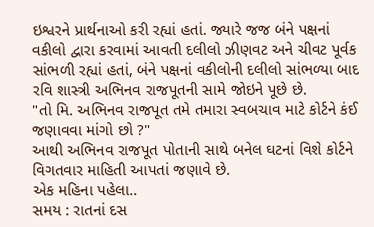ઇશ્વરને પ્રાર્થનાઓ કરી રહ્યાં હતાં. જ્યારે જજ બંને પક્ષનાં વકીલો દ્વારા કરવામાં આવતી દલીલો ઝીણવટ અને ચીવટ પૂર્વક સાંભળી રહ્યાં હતાં, બંને પક્ષનાં વકીલોની દલીલો સાંભળ્યા બાદ રવિ શાસ્ત્રી અભિનવ રાજપૂતની સામે જોઇને પૂછે છે.
"તો મિ. અભિનવ રાજપૂત તમે તમારા સ્વબચાવ માટે કોર્ટને કંઈ જણાવવા માંગો છો ?"
આથી અભિનવ રાજપૂત પોતાની સાથે બનેલ ઘટનાં વિશે કોર્ટને વિગતવાર માહિતી આપતાં જણાવે છે.
એક મહિના પહેલા..
સમય : રાતનાં દસ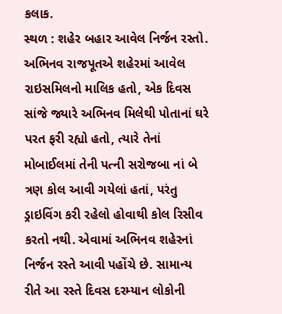કલાક.
સ્થળ : શહેર બહાર આવેલ નિર્જન રસ્તો.
અભિનવ રાજપૂતએ શહેરમાં આવેલ રાઇસમિલનો માલિક હતો, એક દિવસ સાંજે જ્યારે અભિનવ મિલેથી પોતાનાં ઘરે પરત ફરી રહ્યો હતો, ત્યારે તેનાં મોબાઈલમાં તેની પત્ની સરોજબા નાં બે ત્રણ કોલ આવી ગયેલાં હતાં, પરંતુ ડ્રાઇવિંગ કરી રહેલો હોવાથી કોલ રિસીવ કરતો નથી. એવામાં અભિનવ શહેરનાં નિર્જન રસ્તે આવી પહોંચે છે. સામાન્ય રીતે આ રસ્તે દિવસ દરમ્યાન લોકોની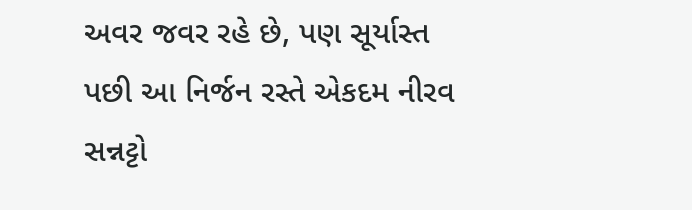અવર જવર રહે છે, પણ સૂર્યાસ્ત પછી આ નિર્જન રસ્તે એકદમ નીરવ સન્નટ્ટો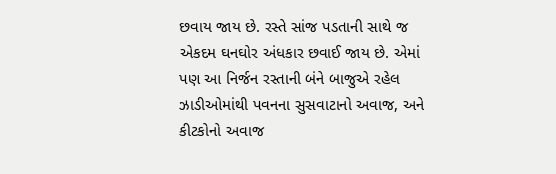છવાય જાય છે. રસ્તે સાંજ પડતાની સાથે જ એકદમ ઘનઘોર અંધકાર છવાઈ જાય છે. એમાં પણ આ નિર્જન રસ્તાની બંને બાજુએ રહેલ ઝાડીઓમાંથી પવનના સુસવાટાનો અવાજ, અને કીટકોનો અવાજ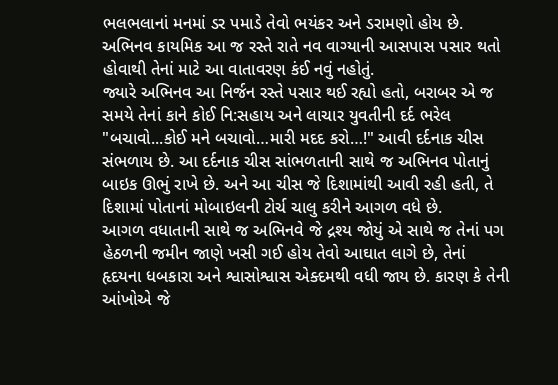ભલભલાનાં મનમાં ડર પમાડે તેવો ભયંકર અને ડરામણો હોય છે. અભિનવ કાયમિક આ જ રસ્તે રાતે નવ વાગ્યાની આસપાસ પસાર થતો હોવાથી તેનાં માટે આ વાતાવરણ કંઈ નવું નહોતું.
જ્યારે અભિનવ આ નિર્જન રસ્તે પસાર થઈ રહ્યો હતો, બરાબર એ જ સમયે તેનાં કાને કોઈ નિ:સહાય અને લાચાર યુવતીની દર્દ ભરેલ "બચાવો...કોઈ મને બચાવો…મારી મદદ કરો…!" આવી દર્દનાક ચીસ સંભળાય છે. આ દર્દનાક ચીસ સાંભળતાની સાથે જ અભિનવ પોતાનું બાઇક ઊભું રાખે છે. અને આ ચીસ જે દિશામાંથી આવી રહી હતી, તે દિશામાં પોતાનાં મોબાઇલની ટોર્ચ ચાલુ કરીને આગળ વધે છે.
આગળ વધાતાની સાથે જ અભિનવે જે દ્રશ્ય જોયું એ સાથે જ તેનાં પગ હેઠળની જમીન જાણે ખસી ગઈ હોય તેવો આઘાત લાગે છે, તેનાં હૃદયના ધબકારા અને શ્વાસોશ્વાસ એક્દમથી વધી જાય છે. કારણ કે તેની આંખોએ જે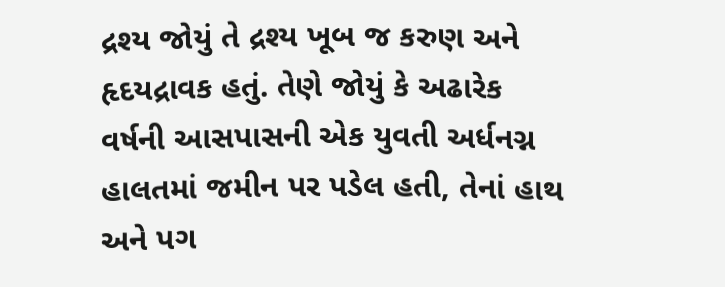દ્રશ્ય જોયું તે દ્રશ્ય ખૂબ જ કરુણ અને હૃદયદ્રાવક હતું. તેણે જોયું કે અઢારેક વર્ષની આસપાસની એક યુવતી અર્ધનગ્ન હાલતમાં જમીન પર પડેલ હતી, તેનાં હાથ અને પગ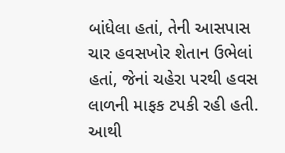બાંધેલા હતાં, તેની આસપાસ ચાર હવસખોર શેતાન ઉભેલાં હતાં, જેનાં ચહેરા પરથી હવસ લાળની માફક ટપકી રહી હતી. આથી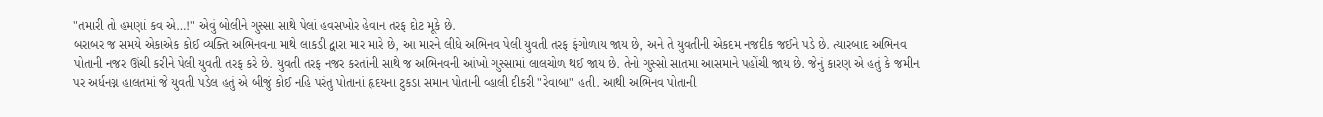"તમારી તો હમણાં કવ એ…!" એવું બોલીને ગુસ્સા સાથે પેલાં હવસખોર હેવાન તરફ દોટ મૂકે છે.
બરાબર જ સમયે એકાએક કોઈ વ્યક્તિ અભિનવના માથે લાકડી દ્વારા માર મારે છે, આ મારને લીધે અભિનવ પેલી યુવતી તરફ ફંગોળાય જાય છે, અને તે યુવતીની એકદમ નજદીક જઈને પડે છે. ત્યારબાદ અભિનવ પોતાની નજર ઊંચી કરીને પેલી યુવતી તરફ કરે છે. યુવતી તરફ નજર કરતાંની સાથે જ અભિનવની આંખો ગુસ્સામાં લાલચોળ થઈ જાય છે. તેનો ગુસ્સો સાતમા આસમાને પહોંચી જાય છે. જેનું કારણ એ હતું કે જમીન પર અર્ધનગ્ન હાલતમાં જે યુવતી પડેલ હતું એ બીજું કોઈ નહિ પરંતુ પોતાનાં હૃદયના ટુકડા સમાન પોતાની વ્હાલી દીકરી "રેવાબા" હતી. આથી અભિનવ પોતાની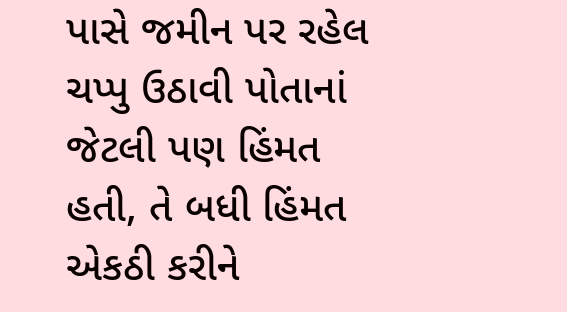પાસે જમીન પર રહેલ ચપ્પુ ઉઠાવી પોતાનાં જેટલી પણ હિંમત હતી, તે બધી હિંમત એકઠી કરીને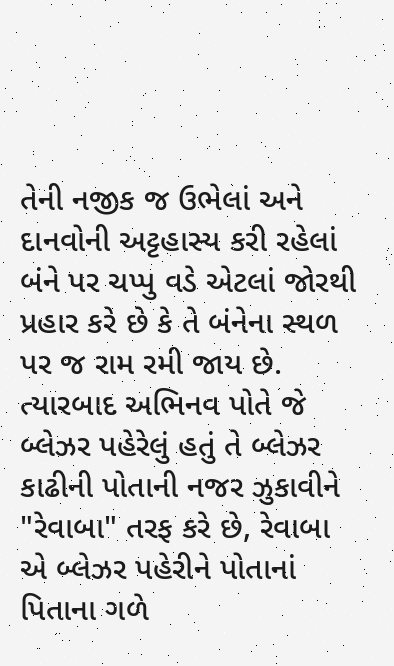તેની નજીક જ ઉભેલાં અને દાનવોની અટ્ટહાસ્ય કરી રહેલાં બંને પર ચપ્પુ વડે એટલાં જોરથી પ્રહાર કરે છે કે તે બંનેના સ્થળ પર જ રામ રમી જાય છે.
ત્યારબાદ અભિનવ પોતે જે બ્લેઝર પહેરેલું હતું તે બ્લેઝર કાઢીની પોતાની નજર ઝુકાવીને "રેવાબા" તરફ કરે છે, રેવાબા એ બ્લેઝર પહેરીને પોતાનાં પિતાના ગળે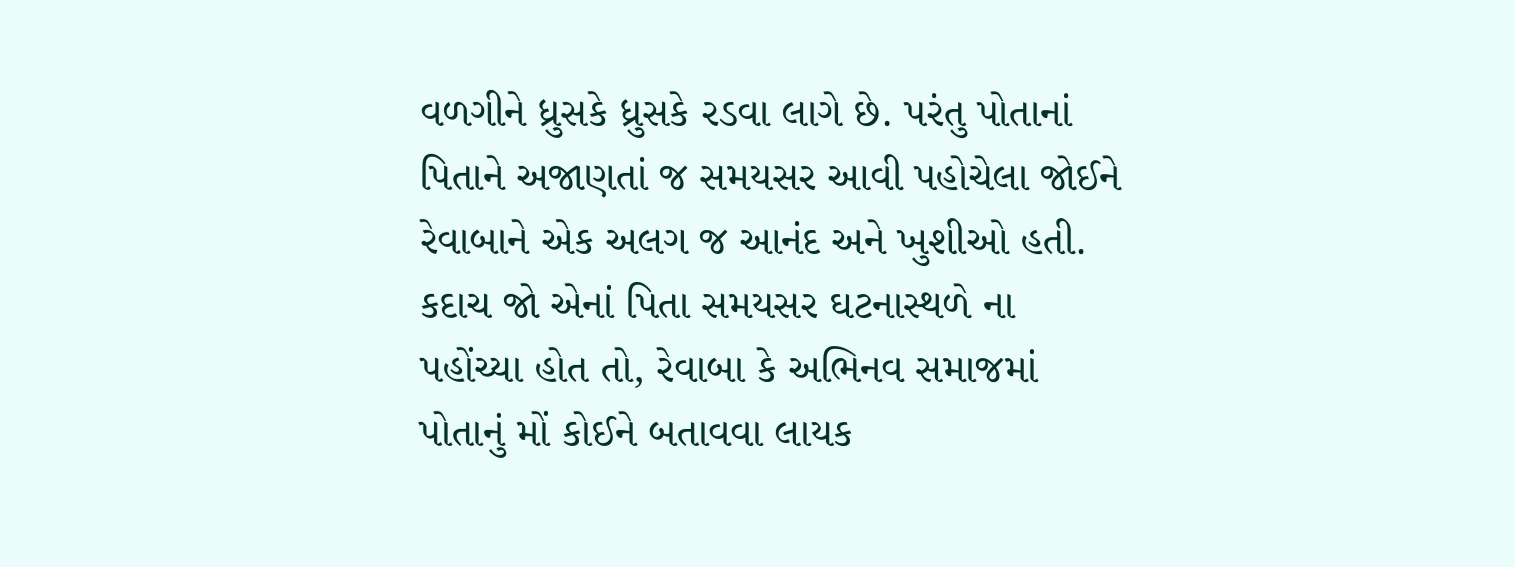વળગીને ધ્રુસકે ધ્રુસકે રડવા લાગે છે. પરંતુ પોતાનાં પિતાને અજાણતાં જ સમયસર આવી પહોચેલા જોઈને રેવાબાને એક અલગ જ આનંદ અને ખુશીઓ હતી. કદાચ જો એનાં પિતા સમયસર ઘટનાસ્થળે ના પહોંચ્યા હોત તો, રેવાબા કે અભિનવ સમાજમાં પોતાનું મોં કોઈને બતાવવા લાયક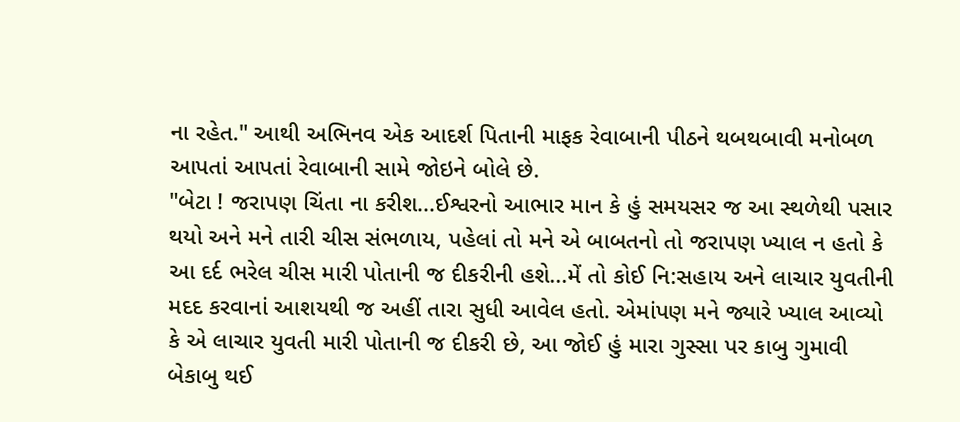ના રહેત." આથી અભિનવ એક આદર્શ પિતાની માફક રેવાબાની પીઠને થબથબાવી મનોબળ આપતાં આપતાં રેવાબાની સામે જોઇને બોલે છે.
"બેટા ! જરાપણ ચિંતા ના કરીશ...ઈશ્વરનો આભાર માન કે હું સમયસર જ આ સ્થળેથી પસાર થયો અને મને તારી ચીસ સંભળાય, પહેલાં તો મને એ બાબતનો તો જરાપણ ખ્યાલ ન હતો કે આ દર્દ ભરેલ ચીસ મારી પોતાની જ દીકરીની હશે...મેં તો કોઈ નિ:સહાય અને લાચાર યુવતીની મદદ કરવાનાં આશયથી જ અહીં તારા સુધી આવેલ હતો. એમાંપણ મને જ્યારે ખ્યાલ આવ્યો કે એ લાચાર યુવતી મારી પોતાની જ દીકરી છે, આ જોઈ હું મારા ગુસ્સા પર કાબુ ગુમાવી બેકાબુ થઈ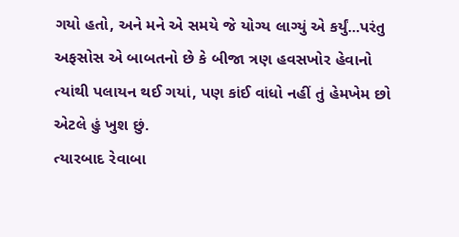ગયો હતો, અને મને એ સમયે જે યોગ્ય લાગ્યું એ કર્યું...પરંતુ અફસોસ એ બાબતનો છે કે બીજા ત્રણ હવસખોર હેવાનો ત્યાંથી પલાયન થઈ ગયાં, પણ કાંઈ વાંધો નહીં તું હેમખેમ છો એટલે હું ખુશ છું.
ત્યારબાદ રેવાબા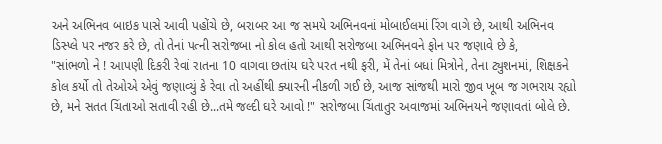અને અભિનવ બાઇક પાસે આવી પહોંચે છે, બરાબર આ જ સમયે અભિનવનાં મોબાઈલમાં રિંગ વાગે છે, આથી અભિનવ ડિસ્પ્લે પર નજર કરે છે, તો તેનાં પત્ની સરોજબા નો કોલ હતો આથી સરોજબા અભિનવને ફોન પર જણાવે છે કે,
"સાંભળો ને ! આપણી દિકરી રેવાં રાતના 10 વાગવા છતાંય ઘરે પરત નથી ફરી, મેં તેનાં બધાં મિત્રોને, તેના ટ્યુશનમાં, શિક્ષકને કોલ કર્યો તો તેઓએ એવું જણાવ્યું કે રેવા તો અહીંથી ક્યારની નીકળી ગઈ છે, આજ સાંજથી મારો જીવ ખૂબ જ ગભરાય રહ્યો છે, મને સતત ચિંતાઓ સતાવી રહી છે...તમે જલ્દી ઘરે આવો !" સરોજબા ચિંતાતુર અવાજમાં અભિનયને જણાવતાં બોલે છે.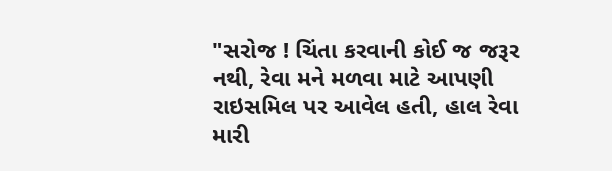"સરોજ ! ચિંતા કરવાની કોઈ જ જરૂર નથી, રેવા મને મળવા માટે આપણી રાઇસમિલ પર આવેલ હતી, હાલ રેવા મારી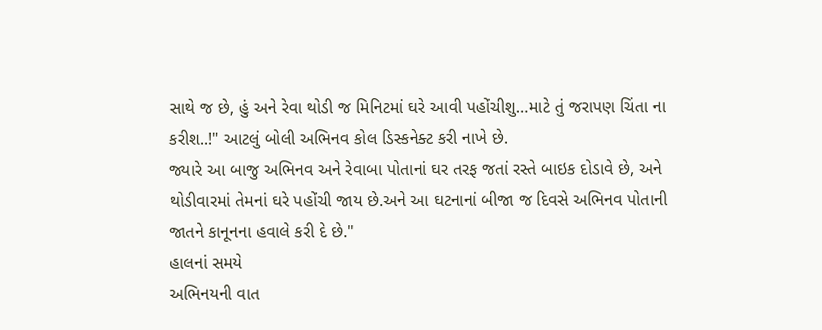સાથે જ છે, હું અને રેવા થોડી જ મિનિટમાં ઘરે આવી પહોંચીશુ…માટે તું જરાપણ ચિંતા ના કરીશ..!" આટલું બોલી અભિનવ કોલ ડિસ્કનેક્ટ કરી નાખે છે.
જ્યારે આ બાજુ અભિનવ અને રેવાબા પોતાનાં ઘર તરફ જતાં રસ્તે બાઇક દોડાવે છે, અને થોડીવારમાં તેમનાં ઘરે પહોંચી જાય છે.અને આ ઘટનાનાં બીજા જ દિવસે અભિનવ પોતાની જાતને કાનૂનના હવાલે કરી દે છે."
હાલનાં સમયે
અભિનયની વાત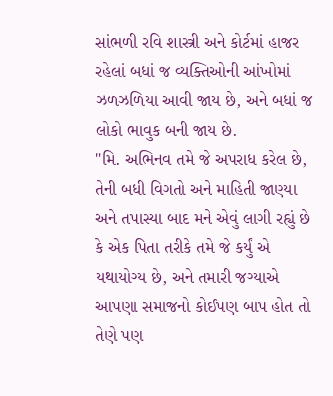સાંભળી રવિ શાસ્ત્રી અને કોર્ટમાં હાજર રહેલાં બધાં જ વ્યક્તિઓની આંખોમાં ઝળઝળિયા આવી જાય છે, અને બધાં જ લોકો ભાવુક બની જાય છે.
"મિ. અભિનવ તમે જે અપરાધ કરેલ છે, તેની બધી વિગતો અને માહિતી જાણ્યા અને તપાસ્યા બાદ મને એવું લાગી રહ્યું છે કે એક પિતા તરીકે તમે જે કર્યું એ યથાયોગ્ય છે, અને તમારી જગ્યાએ આપણા સમાજનો કોઈપણ બાપ હોત તો તેણે પણ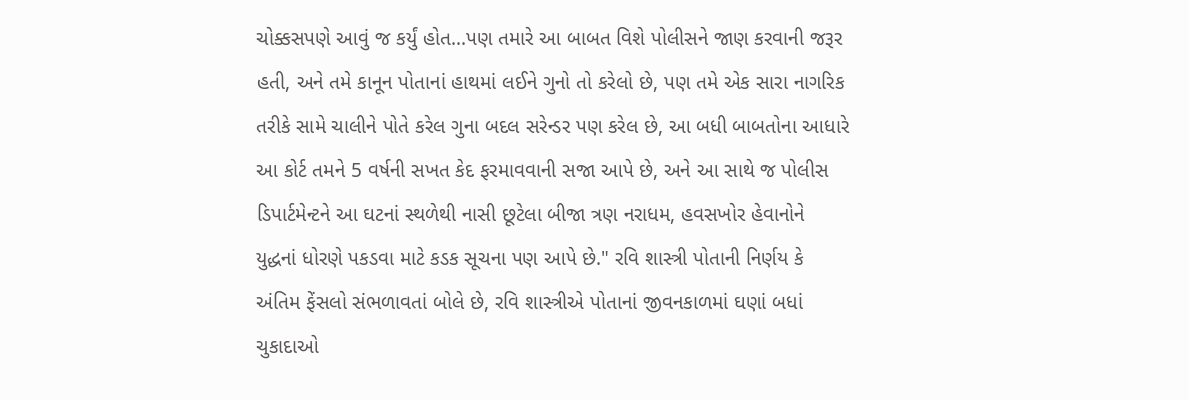ચોક્કસપણે આવું જ કર્યું હોત...પણ તમારે આ બાબત વિશે પોલીસને જાણ કરવાની જરૂર હતી, અને તમે કાનૂન પોતાનાં હાથમાં લઈને ગુનો તો કરેલો છે, પણ તમે એક સારા નાગરિક તરીકે સામે ચાલીને પોતે કરેલ ગુના બદલ સરેન્ડર પણ કરેલ છે, આ બધી બાબતોના આધારે આ કોર્ટ તમને 5 વર્ષની સખત કેદ ફરમાવવાની સજા આપે છે, અને આ સાથે જ પોલીસ ડિપાર્ટમેન્ટને આ ઘટનાં સ્થળેથી નાસી છૂટેલા બીજા ત્રણ નરાધમ, હવસખોર હેવાનોને યુદ્ધનાં ધોરણે પકડવા માટે કડક સૂચના પણ આપે છે." રવિ શાસ્ત્રી પોતાની નિર્ણય કે અંતિમ ફેંસલો સંભળાવતાં બોલે છે, રવિ શાસ્ત્રીએ પોતાનાં જીવનકાળમાં ઘણાં બધાં ચુકાદાઓ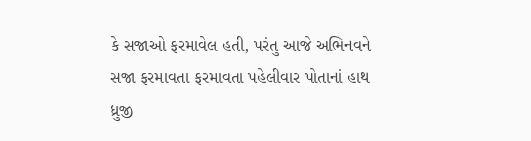કે સજાઓ ફરમાવેલ હતી, પરંતુ આજે અભિનવને સજા ફરમાવતા ફરમાવતા પહેલીવાર પોતાનાં હાથ ધ્રુજી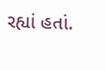રહ્યાં હતાં.